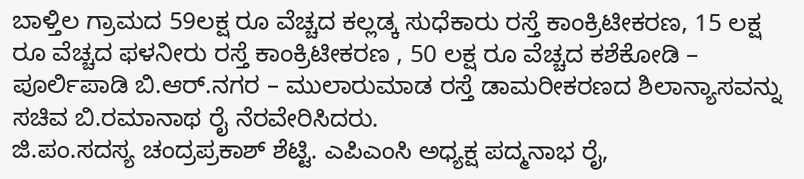ಬಾಳ್ತಿಲ ಗ್ರಾಮದ 59ಲಕ್ಷ ರೂ ವೆಚ್ಚದ ಕಲ್ಲಡ್ಕ ಸುಧೆಕಾರು ರಸ್ತೆ ಕಾಂಕ್ರಿಟೀಕರಣ, 15 ಲಕ್ಷ ರೂ ವೆಚ್ಚದ ಫಳನೀರು ರಸ್ತೆ ಕಾಂಕ್ರಿಟೀಕರಣ , 50 ಲಕ್ಷ ರೂ ವೆಚ್ಚದ ಕಶೆಕೋಡಿ – ಪೂರ್ಲಿಪಾಡಿ ಬಿ.ಆರ್.ನಗರ – ಮುಲಾರುಮಾಡ ರಸ್ತೆ ಡಾಮರೀಕರಣದ ಶಿಲಾನ್ಯಾಸವನ್ನು ಸಚಿವ ಬಿ.ರಮಾನಾಥ ರೈ ನೆರವೇರಿಸಿದರು.
ಜಿ.ಪಂ.ಸದಸ್ಯ ಚಂದ್ರಪ್ರಕಾಶ್ ಶೆಟ್ಟಿ. ಎಪಿಎಂಸಿ ಅಧ್ಯಕ್ಷ ಪದ್ಮನಾಭ ರೈ,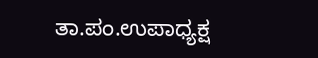ತಾ.ಪಂ.ಉಪಾಧ್ಯಕ್ಷ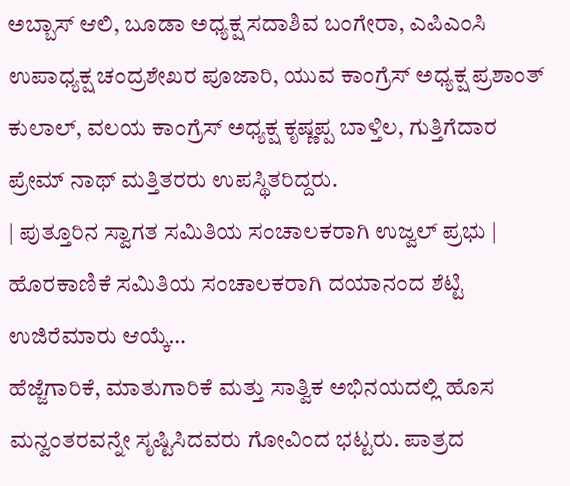ಅಬ್ಬಾಸ್ ಆಲಿ, ಬೂಡಾ ಅಧ್ಯಕ್ಷ ಸದಾಶಿವ ಬಂಗೇರಾ, ಎಪಿಎಂಸಿ ಉಪಾಧ್ಯಕ್ಷ ಚಂದ್ರಶೇಖರ ಪೂಜಾರಿ, ಯುವ ಕಾಂಗ್ರೆಸ್ ಅಧ್ಯಕ್ಷ ಪ್ರಶಾಂತ್ ಕುಲಾಲ್, ವಲಯ ಕಾಂಗ್ರೆಸ್ ಅಧ್ಯಕ್ಷ ಕೃಷ್ಣಪ್ಪ ಬಾಳ್ತಿಲ, ಗುತ್ತಿಗೆದಾರ ಪ್ರೇಮ್ ನಾಥ್ ಮತ್ತಿತರರು ಉಪಸ್ಥಿತರಿದ್ದರು.
| ಪುತ್ತೂರಿನ ಸ್ವಾಗತ ಸಮಿತಿಯ ಸಂಚಾಲಕರಾಗಿ ಉಜ್ವಲ್ ಪ್ರಭು | ಹೊರಕಾಣಿಕೆ ಸಮಿತಿಯ ಸಂಚಾಲಕರಾಗಿ ದಯಾನಂದ ಶೆಟ್ಟಿ ಉಜಿರೆಮಾರು ಆಯ್ಕೆ…
ಹೆಜ್ಜೆಗಾರಿಕೆ, ಮಾತುಗಾರಿಕೆ ಮತ್ತು ಸಾತ್ವಿಕ ಅಭಿನಯದಲ್ಲಿ ಹೊಸ ಮನ್ವಂತರವನ್ನೇ ಸೃಷ್ಟಿಸಿದವರು ಗೋವಿಂದ ಭಟ್ಟರು. ಪಾತ್ರದ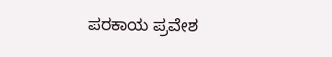ಪರಕಾಯ ಪ್ರವೇಶ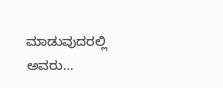ಮಾಡುವುದರಲ್ಲಿ ಅವರು…